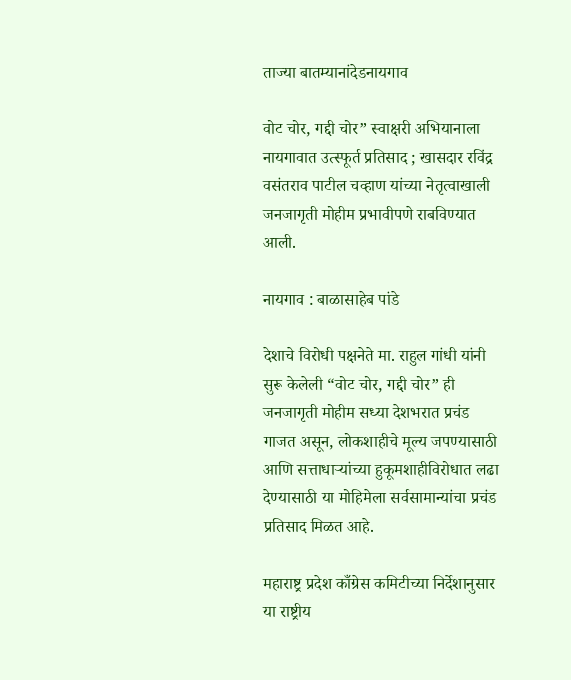ताज्या बातम्यानांदेडनायगाव

वोट चोर, गद्दी चोर” स्वाक्षरी अभियानाला नायगावात उत्स्फूर्त प्रतिसाद ; खासदार रविंद्र वसंतराव पाटील चव्हाण यांच्या नेतृत्वाखाली जनजागृती मोहीम प्रभावीपणे राबविण्यात आली.

नायगाव : बाळासाहेब पांडे

देशाचे विरोधी पक्षनेते मा. राहुल गांधी यांनी सुरू केलेली “वोट चोर, गद्दी चोर” ही जनजागृती मोहीम सध्या देशभरात प्रचंड गाजत असून, लोकशाहीचे मूल्य जपण्यासाठी आणि सत्ताधाऱ्यांच्या हुकूमशाहीविरोधात लढा देण्यासाठी या मोहिमेला सर्वसामान्यांचा प्रचंड प्रतिसाद मिळत आहे.

महाराष्ट्र प्रदेश काँग्रेस कमिटीच्या निर्देशानुसार या राष्ट्रीय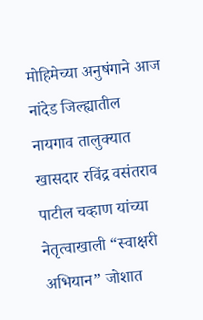मोहिमेच्या अनुषंगाने आज नांदेड जिल्ह्यातील नायगाव तालुक्यात खासदार रविंद्र वसंतराव पाटील चव्हाण यांच्या नेतृत्वाखाली “स्वाक्षरी अभियान” जोशात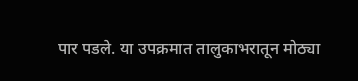पार पडले. या उपक्रमात तालुकाभरातून मोठ्या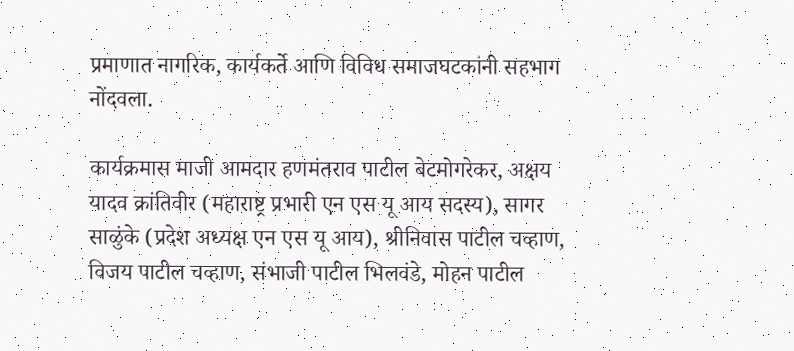प्रमाणात नागरिक, कार्यकर्ते आणि विविध समाजघटकांनी सहभाग नोंदवला.

कार्यक्रमास माजी आमदार हणमंतराव पाटील बेटमोगरेकर, अक्षय यादव क्रांतिवीर (महाराष्ट्र प्रभारी एन एस यू आय सदस्य), सागर साळुंके (प्रदेश अध्यक्ष एन एस यू आय), श्रीनिवास पाटील चव्हाण, विजय पाटील चव्हाण, संभाजी पाटील भिलवंडे, मोहन पाटील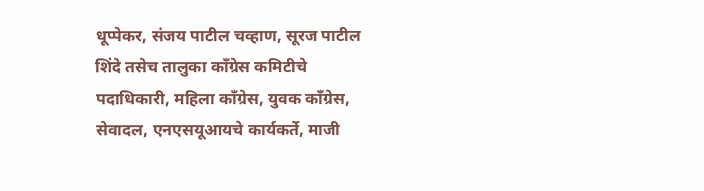धूप्पेकर, संजय पाटील चव्हाण, सूरज पाटील शिंदे तसेच तालुका काँग्रेस कमिटीचे पदाधिकारी, महिला काँग्रेस, युवक काँग्रेस, सेवादल, एनएसयूआयचे कार्यकर्ते, माजी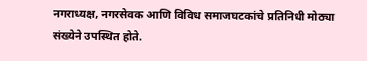नगराध्यक्ष, नगरसेवक आणि विविध समाजघटकांचे प्रतिनिधी मोठ्या संख्येने उपस्थित होते.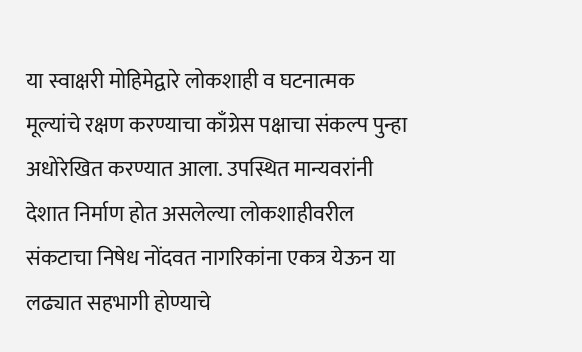या स्वाक्षरी मोहिमेद्वारे लोकशाही व घटनात्मक मूल्यांचे रक्षण करण्याचा काँग्रेस पक्षाचा संकल्प पुन्हा अधोरेखित करण्यात आला. उपस्थित मान्यवरांनी देशात निर्माण होत असलेल्या लोकशाहीवरील संकटाचा निषेध नोंदवत नागरिकांना एकत्र येऊन या लढ्यात सहभागी होण्याचे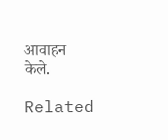आवाहन केले.

Related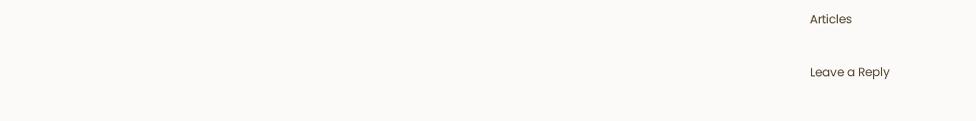Articles

Leave a Reply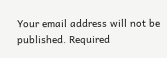Your email address will not be published. Required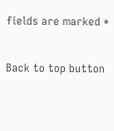fields are marked *

Back to top button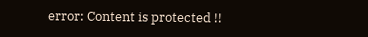error: Content is protected !!